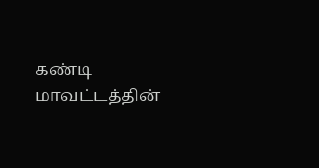கண்டி மாவட்டத்தின்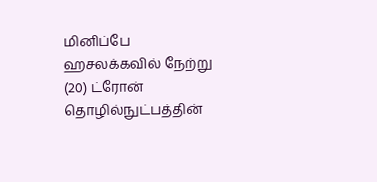மினிப்பே ஹசலக்கவில் நேற்று (20) ட்ரோன் தொழில்நுட்பத்தின்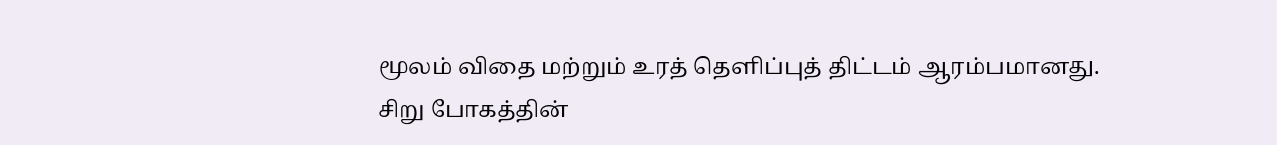மூலம் விதை மற்றும் உரத் தெளிப்புத் திட்டம் ஆரம்பமானது.
சிறு போகத்தின்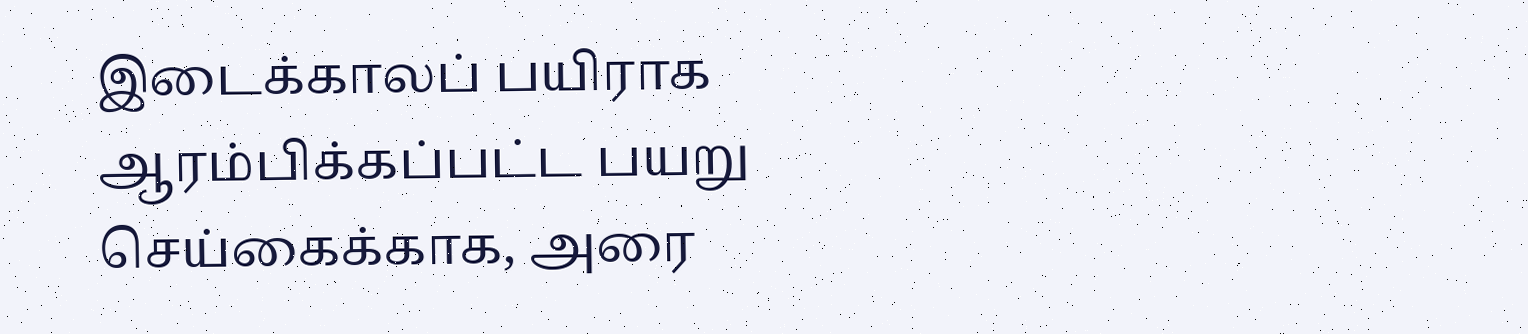இடைக்காலப் பயிராக ஆரம்பிக்கப்பட்ட பயறு செய்கைக்காக, அரை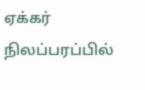ஏக்கர் நிலப்பரப்பில்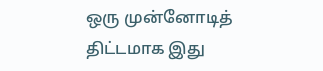ஒரு முன்னோடித் திட்டமாக இது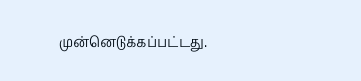முன்னெடுக்கப்பட்டது.